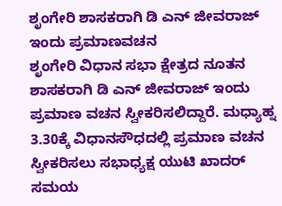ಶೃಂಗೇರಿ ಶಾಸಕರಾಗಿ ಡಿ ಎನ್ ಜೀವರಾಜ್ ಇಂದು ಪ್ರಮಾಣವಚನ
ಶೃಂಗೇರಿ ವಿಧಾನ ಸಭಾ ಕ್ಷೇತ್ರದ ನೂತನ ಶಾಸಕರಾಗಿ ಡಿ ಎನ್ ಜೀವರಾಜ್ ಇಂದು ಪ್ರಮಾಣ ವಚನ ಸ್ವೀಕರಿಸಲಿದ್ದಾರೆ. ಮಧ್ಯಾಹ್ನ 3.30ಕ್ಕೆ ವಿಧಾನಸೌಧದಲ್ಲಿ ಪ್ರಮಾಣ ವಚನ ಸ್ವೀಕರಿಸಲು ಸಭಾಧ್ಯಕ್ಷ ಯುಟಿ ಖಾದರ್ ಸಮಯ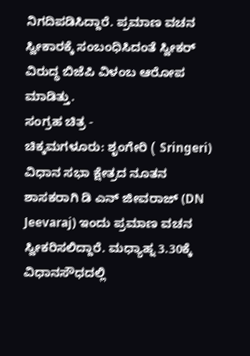ನಿಗದಿಪಡಿಸಿದ್ದಾರೆ. ಪ್ರಮಾಣ ವಚನ ಸ್ವೀಕಾರಕ್ಕೆ ಸಂಬಂಧಿಸಿದಂತೆ ಸ್ವೀಕರ್ ವಿರುದ್ಧ ಬಿಜೆಪಿ ವಿಳಂಬ ಆರೋಪ ಮಾಡಿತ್ತು.
ಸಂಗ್ರಹ ಚಿತ್ರ -
ಚಿಕ್ಕಮಗಳೂರು: ಶೃಂಗೇರಿ ( Sringeri) ವಿಧಾನ ಸಭಾ ಕ್ಷೇತ್ರದ ನೂತನ ಶಾಸಕರಾಗಿ ಡಿ ಎನ್ ಜೀವರಾಜ್ (DN Jeevaraj) ಇಂದು ಪ್ರಮಾಣ ವಚನ ಸ್ವೀಕರಿಸಲಿದ್ದಾರೆ. ಮಧ್ಯಾಹ್ನ 3.30ಕ್ಕೆ ವಿಧಾನಸೌಧದಲ್ಲಿ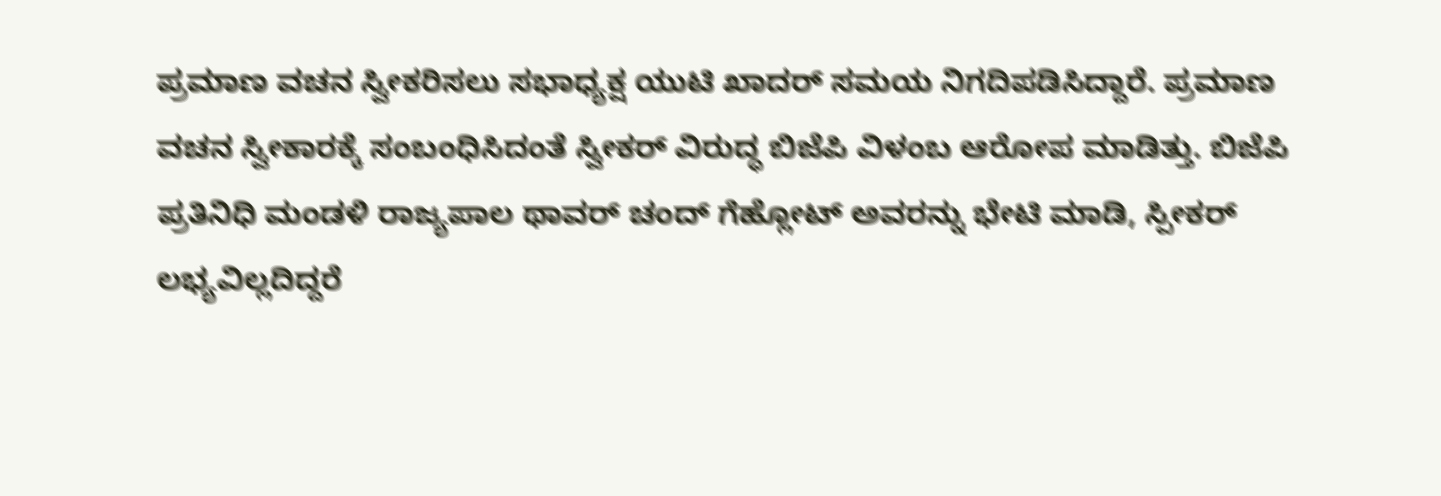ಪ್ರಮಾಣ ವಚನ ಸ್ವೀಕರಿಸಲು ಸಭಾಧ್ಯಕ್ಷ ಯುಟಿ ಖಾದರ್ ಸಮಯ ನಿಗದಿಪಡಿಸಿದ್ದಾರೆ. ಪ್ರಮಾಣ ವಚನ ಸ್ವೀಕಾರಕ್ಕೆ ಸಂಬಂಧಿಸಿದಂತೆ ಸ್ವೀಕರ್ ವಿರುದ್ಧ ಬಿಜೆಪಿ ವಿಳಂಬ ಆರೋಪ ಮಾಡಿತ್ತು. ಬಿಜೆಪಿ ಪ್ರತಿನಿಧಿ ಮಂಡಳಿ ರಾಜ್ಯಪಾಲ ಥಾವರ್ ಚಂದ್ ಗೆಹ್ಲೋಟ್ ಅವರನ್ನು ಭೇಟಿ ಮಾಡಿ, ಸ್ಪೀಕರ್ ಲಭ್ಯವಿಲ್ಲದಿದ್ದರೆ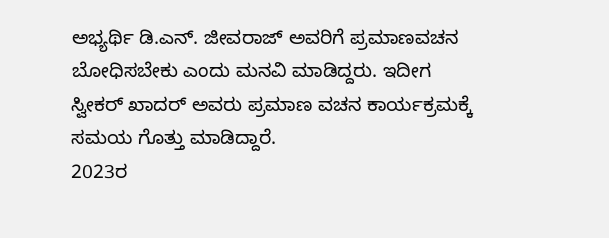ಅಭ್ಯರ್ಥಿ ಡಿ.ಎನ್. ಜೀವರಾಜ್ ಅವರಿಗೆ ಪ್ರಮಾಣವಚನ ಬೋಧಿಸಬೇಕು ಎಂದು ಮನವಿ ಮಾಡಿದ್ದರು. ಇದೀಗ ಸ್ವೀಕರ್ ಖಾದರ್ ಅವರು ಪ್ರಮಾಣ ವಚನ ಕಾರ್ಯಕ್ರಮಕ್ಕೆ ಸಮಯ ಗೊತ್ತು ಮಾಡಿದ್ದಾರೆ.
2023ರ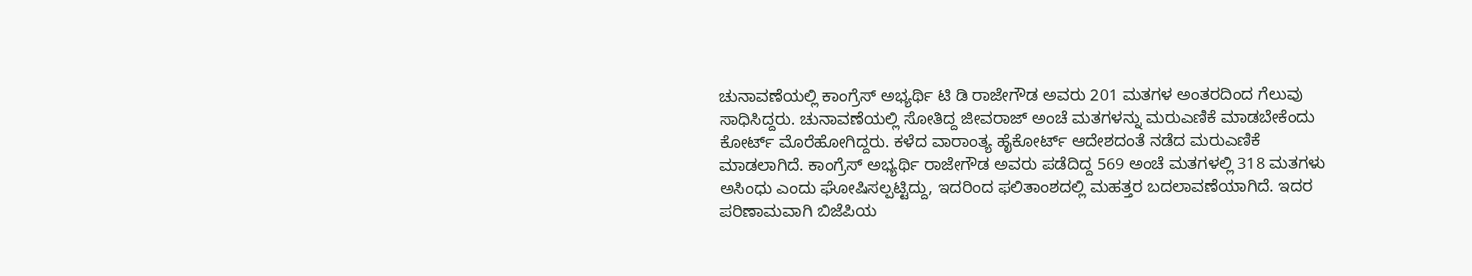ಚುನಾವಣೆಯಲ್ಲಿ ಕಾಂಗ್ರೆಸ್ ಅಭ್ಯರ್ಥಿ ಟಿ ಡಿ ರಾಜೇಗೌಡ ಅವರು 201 ಮತಗಳ ಅಂತರದಿಂದ ಗೆಲುವು ಸಾಧಿಸಿದ್ದರು. ಚುನಾವಣೆಯಲ್ಲಿ ಸೋತಿದ್ದ ಜೀವರಾಜ್ ಅಂಚೆ ಮತಗಳನ್ನು ಮರುಎಣಿಕೆ ಮಾಡಬೇಕೆಂದು ಕೋರ್ಟ್ ಮೊರೆಹೋಗಿದ್ದರು. ಕಳೆದ ವಾರಾಂತ್ಯ ಹೈಕೋರ್ಟ್ ಆದೇಶದಂತೆ ನಡೆದ ಮರುಎಣಿಕೆ ಮಾಡಲಾಗಿದೆ. ಕಾಂಗ್ರೆಸ್ ಅಭ್ಯರ್ಥಿ ರಾಜೇಗೌಡ ಅವರು ಪಡೆದಿದ್ದ 569 ಅಂಚೆ ಮತಗಳಲ್ಲಿ 318 ಮತಗಳು ಅಸಿಂಧು ಎಂದು ಘೋಷಿಸಲ್ಪಟ್ಟಿದ್ದು, ಇದರಿಂದ ಫಲಿತಾಂಶದಲ್ಲಿ ಮಹತ್ತರ ಬದಲಾವಣೆಯಾಗಿದೆ. ಇದರ ಪರಿಣಾಮವಾಗಿ ಬಿಜೆಪಿಯ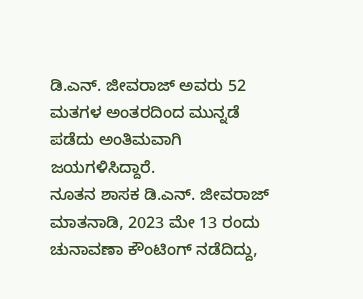ಡಿ.ಎನ್. ಜೀವರಾಜ್ ಅವರು 52 ಮತಗಳ ಅಂತರದಿಂದ ಮುನ್ನಡೆ ಪಡೆದು ಅಂತಿಮವಾಗಿ ಜಯಗಳಿಸಿದ್ದಾರೆ.
ನೂತನ ಶಾಸಕ ಡಿ.ಎನ್. ಜೀವರಾಜ್ ಮಾತನಾಡಿ, 2023 ಮೇ 13 ರಂದು ಚುನಾವಣಾ ಕೌಂಟಿಂಗ್ ನಡೆದಿದ್ದು,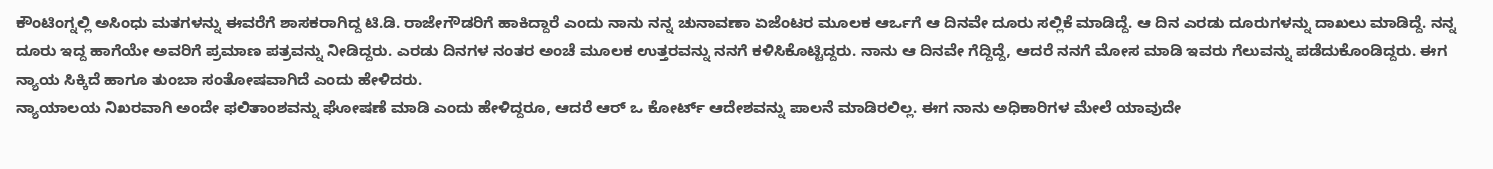ಕೌಂಟಿಂಗ್ನಲ್ಲಿ ಅಸಿಂಧು ಮತಗಳನ್ನು ಈವರೆಗೆ ಶಾಸಕರಾಗಿದ್ದ ಟಿ.ಡಿ. ರಾಜೇಗೌಡರಿಗೆ ಹಾಕಿದ್ದಾರೆ ಎಂದು ನಾನು ನನ್ನ ಚುನಾವಣಾ ಏಜೆಂಟರ ಮೂಲಕ ಆರ್ಒಗೆ ಆ ದಿನವೇ ದೂರು ಸಲ್ಲಿಕೆ ಮಾಡಿದ್ದೆ. ಆ ದಿನ ಎರಡು ದೂರುಗಳನ್ನು ದಾಖಲು ಮಾಡಿದ್ದೆ. ನನ್ನ ದೂರು ಇದ್ದ ಹಾಗೆಯೇ ಅವರಿಗೆ ಪ್ರಮಾಣ ಪತ್ರವನ್ನು ನೀಡಿದ್ದರು. ಎರಡು ದಿನಗಳ ನಂತರ ಅಂಚೆ ಮೂಲಕ ಉತ್ತರವನ್ನು ನನಗೆ ಕಳಿಸಿಕೊಟ್ಟಿದ್ದರು. ನಾನು ಆ ದಿನವೇ ಗೆದ್ದಿದ್ದೆ, ಆದರೆ ನನಗೆ ಮೋಸ ಮಾಡಿ ಇವರು ಗೆಲುವನ್ನು ಪಡೆದುಕೊಂಡಿದ್ದರು. ಈಗ ನ್ಯಾಯ ಸಿಕ್ಕಿದೆ ಹಾಗೂ ತುಂಬಾ ಸಂತೋಷವಾಗಿದೆ ಎಂದು ಹೇಳಿದರು.
ನ್ಯಾಯಾಲಯ ನಿಖರವಾಗಿ ಅಂದೇ ಫಲಿತಾಂಶವನ್ನು ಘೋಷಣೆ ಮಾಡಿ ಎಂದು ಹೇಳಿದ್ದರೂ, ಆದರೆ ಆರ್ ಒ ಕೋರ್ಟ್ ಆದೇಶವನ್ನು ಪಾಲನೆ ಮಾಡಿರಲಿಲ್ಲ. ಈಗ ನಾನು ಅಧಿಕಾರಿಗಳ ಮೇಲೆ ಯಾವುದೇ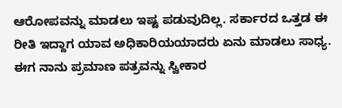ಆರೋಪವನ್ನು ಮಾಡಲು ಇಷ್ಟ ಪಡುವುದಿಲ್ಲ. ಸರ್ಕಾರದ ಒತ್ತಡ ಈ ರೀತಿ ಇದ್ದಾಗ ಯಾವ ಅಧಿಕಾರಿಯಯಾದರು ಏನು ಮಾಡಲು ಸಾಧ್ಯ. ಈಗ ನಾನು ಪ್ರಮಾಣ ಪತ್ರವನ್ನು ಸ್ವೀಕಾರ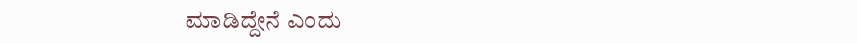ಮಾಡಿದ್ದೇನೆ ಎಂದು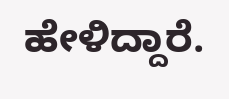ಹೇಳಿದ್ದಾರೆ.